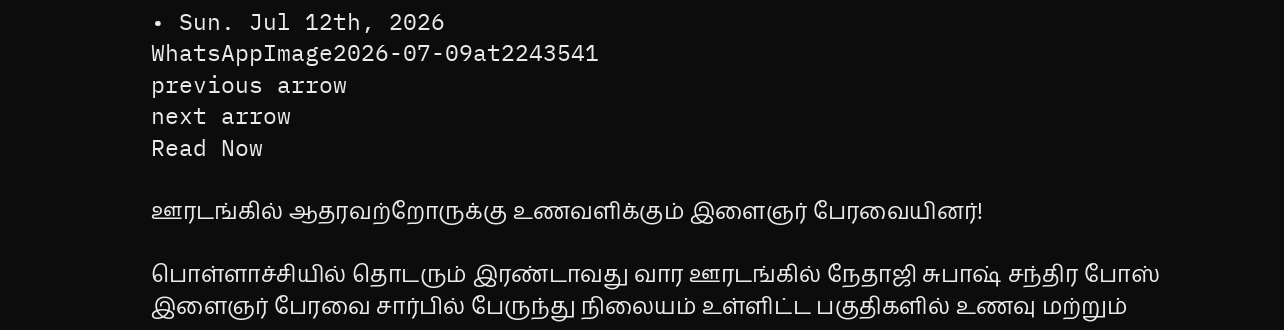• Sun. Jul 12th, 2026
WhatsAppImage2026-07-09at2243541
previous arrow
next arrow
Read Now

ஊரடங்கில் ஆதரவற்றோருக்கு உணவளிக்கும் இளைஞர் பேரவையினர்!

பொள்ளாச்சியில் தொடரும் இரண்டாவது வார ஊரடங்கில் நேதாஜி சுபாஷ் சந்திர போஸ் இளைஞர் பேரவை சார்பில் பேருந்து நிலையம் உள்ளிட்ட பகுதிகளில் உணவு மற்றும்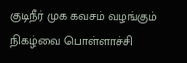குடிநீர் முக கவசம் வழங்கும் நிகழ்வை பொள்ளாச்சி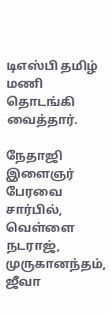டிஎஸ்பி தமிழ் மணி தொடங்கி வைத்தார்.

நேதாஜி இளைஞர் பேரவை சார்பில், வெள்ளை நடராஜ், முருகானந்தம், ஜீவா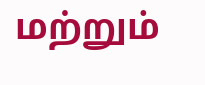மற்றும்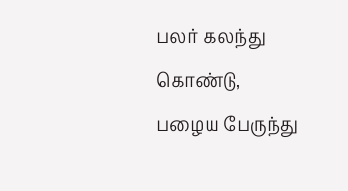பலர் கலந்து கொண்டு, பழைய பேருந்து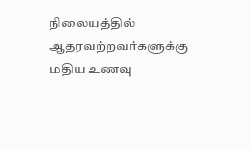நிலையத்தில் ஆதரவற்றவர்களுக்கு மதிய உணவு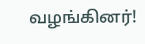வழங்கினர்!